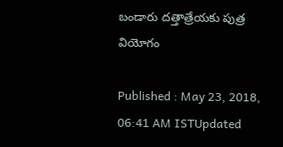బండారు దత్తాత్రేయకు పుత్ర వియోగం

Published : May 23, 2018, 06:41 AM ISTUpdated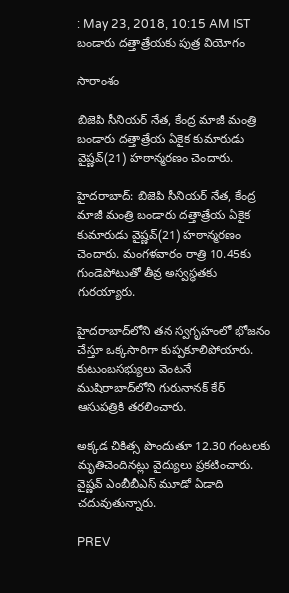: May 23, 2018, 10:15 AM IST
బండారు దత్తాత్రేయకు పుత్ర వియోగం

సారాంశం

బిజెపి సీనియర్ నేత, కేంద్ర మాజీ మంత్రి బండారు దత్తాత్రేయ ఏకైక కుమారుడు వైష్ణవ్‌(21) హఠాన్మరణం చెందారు.

హైదరాబాద్: బిజెపి సీనియర్ నేత, కేంద్ర మాజీ మంత్రి బండారు దత్తాత్రేయ ఏకైక కుమారుడు వైష్ణవ్‌(21) హఠాన్మరణం చెందారు. మంగళవారం రాత్రి 10.45కు గుండెపోటుతో తీవ్ర అస్వస్థతకు గురయ్యారు.

హైదరాబాద్‌లోని తన స్వగృహంలో భోజనం చేస్తూ ఒక్కసారిగా కుప్పకూలిపోయారు. కుటుంబసభ్యులు వెంటనే ముషిరాబాద్‌లోని గురునానక్‌ కేర్‌ ఆసుపత్రికి తరలించారు.

అక్కడ చికిత్స పొందుతూ 12.30 గంటలకు మృతిచెందినట్లు వైద్యులు ప్రకటించారు. వైష్ణవ్‌ ఎంబీబీఎస్‌ మూడో ఏడాది చదువుతున్నారు.

PREV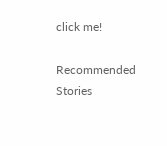click me!

Recommended Stories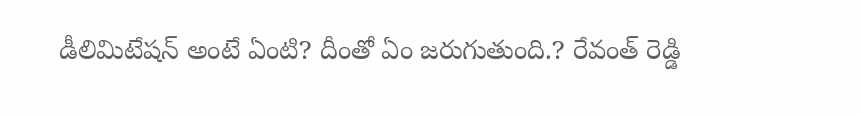డీలిమిటేష‌న్ అంటే ఏంటి? దీంతో ఏం జరుగుతుంది.? రేవంత్ రెడ్డి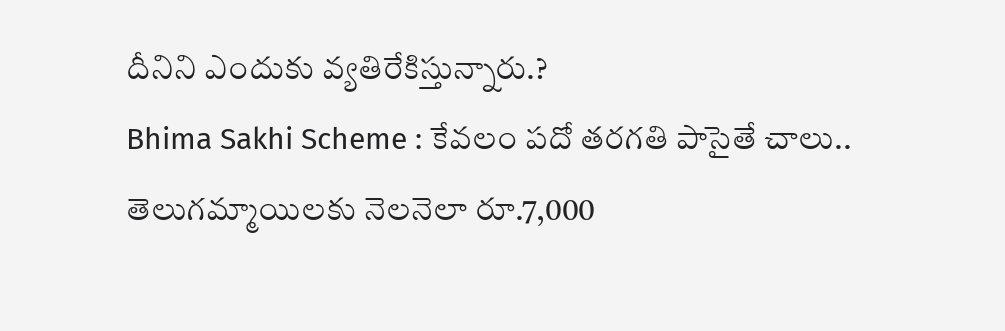దీనిని ఎందుకు వ్య‌తిరేకిస్తున్నారు.?
Bhima Sakhi Scheme : కేవలం పదో తరగతి పాసైతే చాలు.. తెలుగమ్మాయిలకు నెలనెలా రూ.7,000